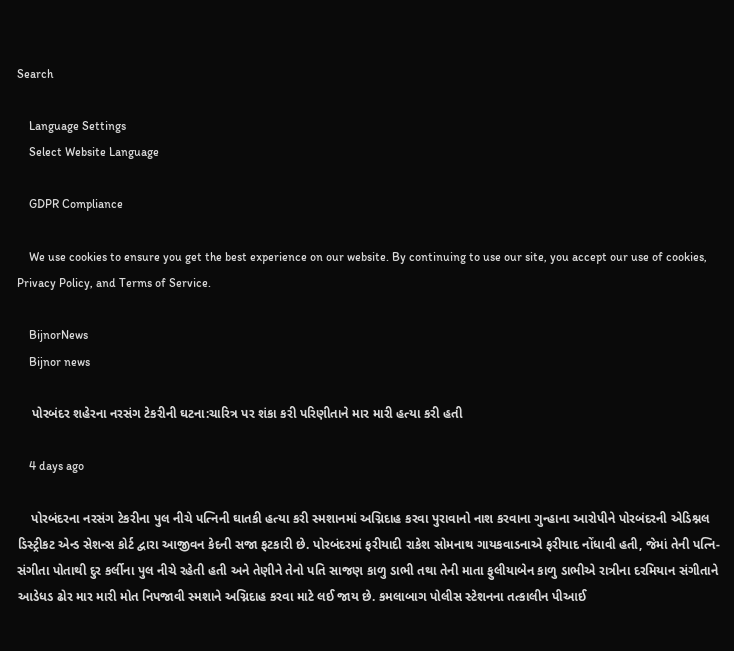Search

    Language Settings
    Select Website Language

    GDPR Compliance

    We use cookies to ensure you get the best experience on our website. By continuing to use our site, you accept our use of cookies, Privacy Policy, and Terms of Service.

    BijnorNews
    Bijnor news

    પોરબંદર શહેરના નરસંગ ટેકરીની ઘટના:ચારિત્ર પર શંકા કરી પરિણીતાને માર મારી હત્યા કરી હતી

    4 days ago

    પોરબંદરના નરસંગ ટેકરીના પુલ નીચે પત્નિની ઘાતકી હત્યા કરી સ્મશાનમાં અગ્નિદાહ કરવા પુરાવાનો નાશ કરવાના ગુન્હાના આરોપીને પોરબંદરની એડિશ્નલ ડિસ્ટ્રીકટ એન્ડ સેશન્સ કોર્ટ દ્વારા આજીવન કેદની સજા ફટકારી છે. પોરબંદરમાં ફરીયાદી રાકેશ સોમનાથ ગાયકવાડનાએ ફરીયાદ નોંધાવી હતી, જેમાં તેની પત્નિ-સંગીતા પોતાથી દુર કર્લીના પુલ નીચે રહેતી હતી અને તેણીને તેનો પતિ સાજણ કાળુ ડાભી તથા તેની માતા ફુલીયાબેન કાળુ ડાભીએ રાત્રીના દરમિયાન સંગીતાને આડેધડ ઢોર માર મારી મોત નિપજાવી સ્મશાને અગ્નિદાહ કરવા માટે લઈ જાય છે. કમલાબાગ પોલીસ સ્ટેશનના તત્કાલીન પીઆઈ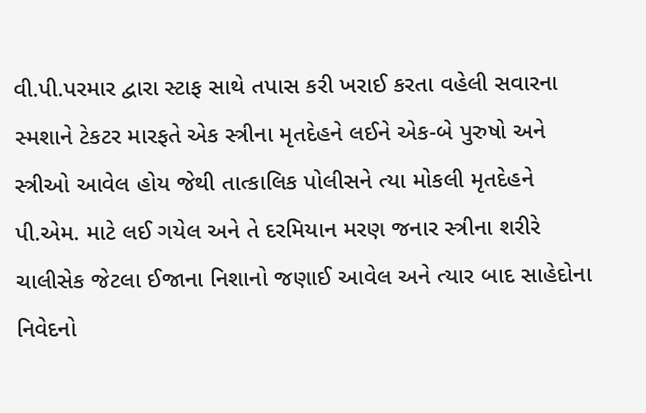વી.પી.પરમાર દ્વારા સ્ટાફ સાથે તપાસ કરી ખરાઈ કરતા વહેલી સવારના સ્મશાને ટેકટર મારફતે એક સ્ત્રીના મૃતદેહને લઈને એક-બે પુરુષો અને સ્ત્રીઓ આવેલ હોય જેથી તાત્કાલિક પોલીસને ત્યા મોકલી મૃતદેહને પી.એમ. માટે લઈ ગયેલ અને તે દરમિયાન મરણ જનાર સ્ત્રીના શરીરે ચાલીસેક જેટલા ઈજાના નિશાનો જણાઈ આવેલ અને ત્યાર બાદ સાહેદોના નિવેદનો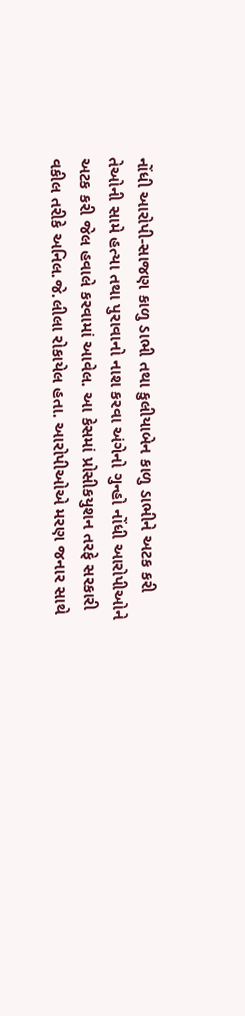નોંધી આરોપી-સાજણ કાળુ ડાભી તથા કુલીયાબેન કાળુ ડાભીને અટક કરી તેઓની સામે હત્યા તથા પુરાવાનો નાશ કરવા અંગેનો ગુન્હો નોંધી આરોપીઓને અટક કરી જેલ હવાલે કરવામાં આવેલ. આ કેસમાં પ્રોસીકયુશન તરફે સરકારી વકીલ તરીકે અનિલ.જે.લીલા રોકાયેલ હતા. આરોપીઓએ મરણ જનાર સાથે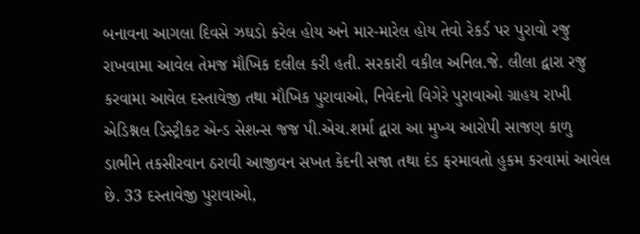બનાવના આગલા દિવસે ઝઘડો કરેલ હોય અને માર-મારેલ હોય તેવો રેકર્ડ પર પુરાવો રજુ રાખવામા આવેલ તેમજ મૌખિક દલીલ કરી હતી. સરકારી વકીલ અનિલ.જે. લીલા દ્વારા રજુ કરવામા આવેલ દસ્તાવેજી તથા મૌખિક પુરાવાઓ, નિવેદનો વિગેરે પુરાવાઓ ગ્રાહય રાખી એડિશ્નલ ડિસ્ટ્રીકટ એન્ડ સેશન્સ જજ પી.એચ.શર્મા દ્વારા આ મુખ્ય આરોપી સાજણ કાળુ ડાભીને તકસીરવાન ઠરાવી આજીવન સખત કેદની સજા તથા દંડ ફરમાવતો હુકમ કરવામાં આવેલ છે. 33 દસ્તાવેજી પુરાવાઓ,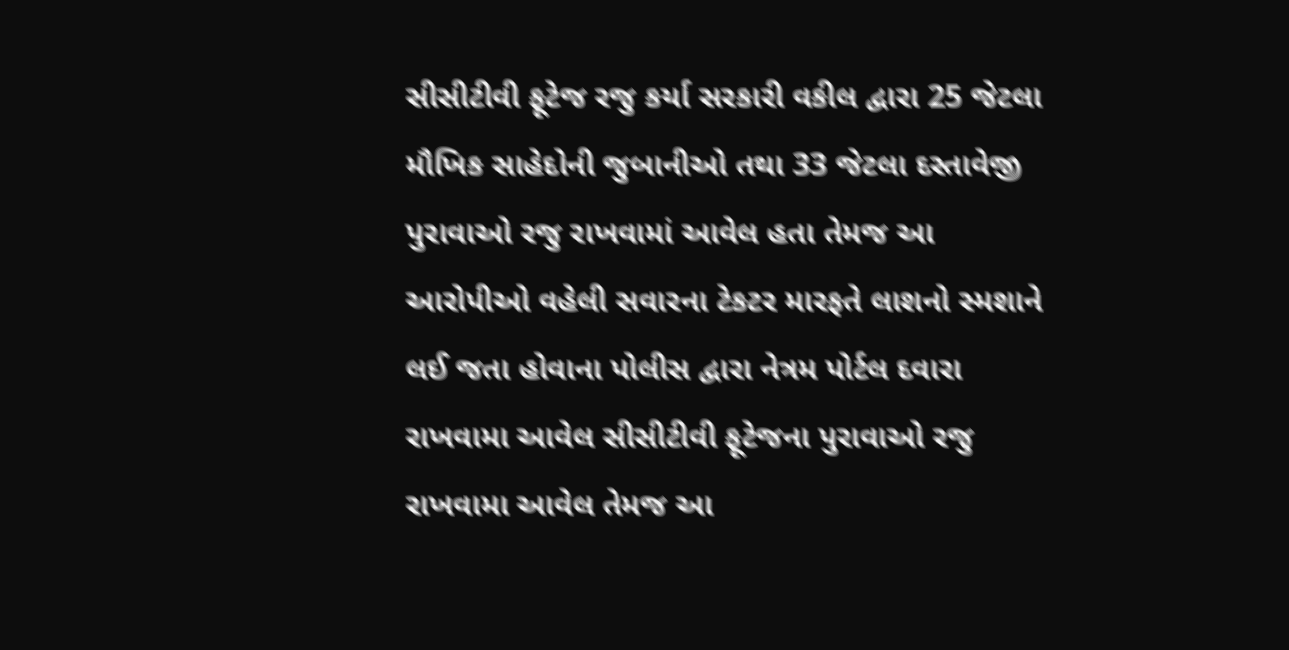સીસીટીવી ફૂટેજ રજુ કર્યા સરકારી વકીલ દ્વારા 25 જેટલા મૌખિક સાહેદોની જુબાનીઓ તથા 33 જેટલા દસ્તાવેજી પુરાવાઓ રજુ રાખવામાં આવેલ હતા તેમજ આ આરોપીઓ વહેલી સવારના ટેકટર મારફતે લાશનો સ્મશાને લઈ જતા હોવાના પોલીસ દ્વારા નેત્રમ પોર્ટલ દવારા રાખવામા આવેલ સીસીટીવી ફૂટેજના પુરાવાઓ રજુ રાખવામા આવેલ તેમજ આ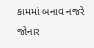કામમાં બનાવ નજરે જોનાર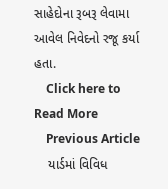સાહેદોના રૂબરૂ લેવામા આવેલ નિવેદનો રજૂ કર્યા હતા.
    Click here to Read More
    Previous Article
    યાર્ડમાં વિવિધ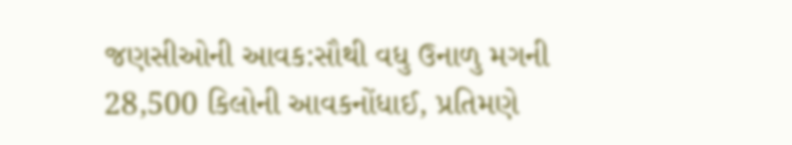જણસીઓની આવક:સૌથી વધુ ઉનાળુ મગની 28,500 કિલોની આવકનોંધાઈ, પ્રતિમણે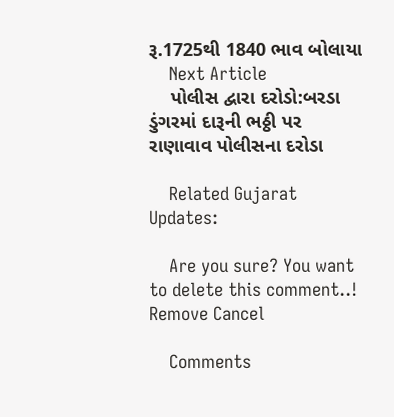રૂ.1725થી 1840 ભાવ બોલાયા
    Next Article
    પોલીસ દ્વારા દરોડો:બરડા ડુંગરમાં દારૂની ભઠ્ઠી પર રાણાવાવ પોલીસના દરોડા

    Related Gujarat Updates:

    Are you sure? You want to delete this comment..! Remove Cancel

    Comments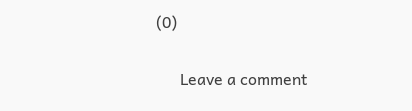(0)

      Leave a comment